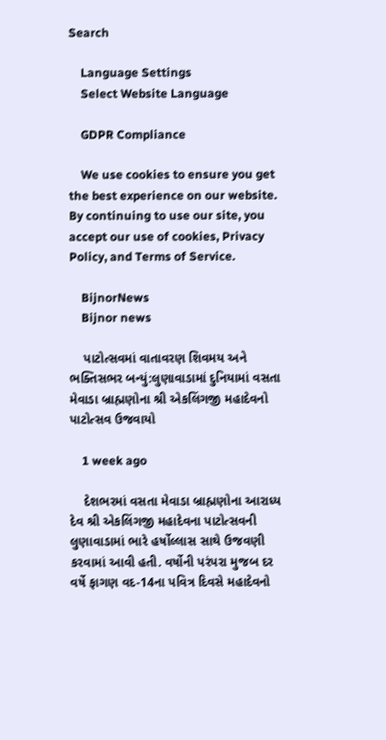Search

    Language Settings
    Select Website Language

    GDPR Compliance

    We use cookies to ensure you get the best experience on our website. By continuing to use our site, you accept our use of cookies, Privacy Policy, and Terms of Service.

    BijnorNews
    Bijnor news

    પાટોત્સવમાં વાતાવરણ શિવમય અને ભક્તિસભર બન્યું:લુણાવાડામાં દુનિયામાં વસતા મેવાડા બ્રાહ્મણોના શ્રી એકલિંગજી મહાદેવનો પાટોત્સવ ઉજવાયો

    1 week ago

    દેશભરમાં વસતા મેવાડા બ્રાહ્મણોના આરાધ્ય દેવ શ્રી એકલિંગજી મહાદેવના પાટોત્સવની લુણાવાડામાં ભારે હર્ષોલ્લાસ સાથે ઉજવણી કરવામાં આવી હતી. વર્ષોની પરંપરા મુજબ દર વર્ષે ફાગણ વદ-14ના પવિત્ર દિવસે મહાદેવનો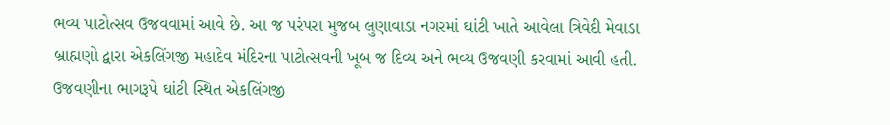ભવ્ય પાટોત્સવ ઉજવવામાં આવે છે. આ જ પરંપરા મુજબ લુણાવાડા નગરમાં ઘાંટી ખાતે આવેલા ત્રિવેદી મેવાડા બ્રાહ્મણો દ્વારા એકલિંગજી મહાદેવ મંદિરના પાટોત્સવની ખૂબ જ દિવ્ય અને ભવ્ય ઉજવણી કરવામાં આવી હતી. ઉજવણીના ભાગરૂપે ઘાંટી સ્થિત એકલિંગજી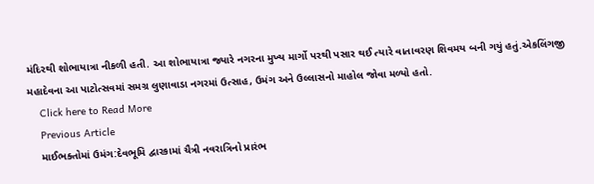મંદિરથી શોભાયાત્રા નીકળી હતી. આ શોભાયાત્રા જ્યારે નગરના મુખ્ય માર્ગો પરથી પસાર થઈ ત્યારે વાતાવરણ શિવમય બની ગયું હતું.એકલિંગજી મહાદેવના આ પાટોત્સવમાં સમગ્ર લુણાવાડા નગરમાં ઉત્સાહ, ઉમંગ અને ઉલ્લાસનો માહોલ જોવા મળ્યો હતો.
    Click here to Read More
    Previous Article
    માઈભક્તોમાં ઉમંગ:દેવભૂમિ દ્વારકામાં ચૈત્રી નવરાત્રિનો પ્રારંભ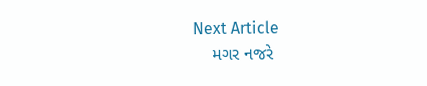Next Article
    મગર નજરે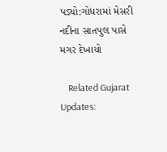પડ્યો:ગોધરામાં મેસરી નદીના સાતપુલ પાસે મગર દેખાયો

    Related Gujarat Updates: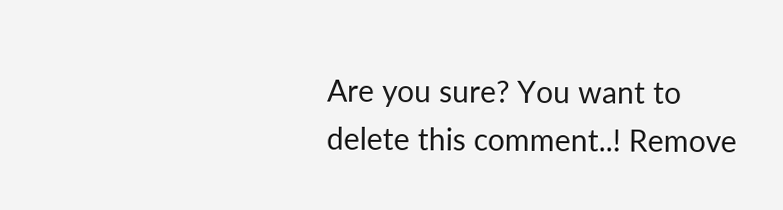Are you sure? You want to delete this comment..! Remove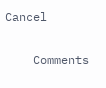Cancel

    Comments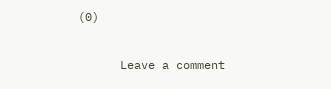(0)

      Leave a comment